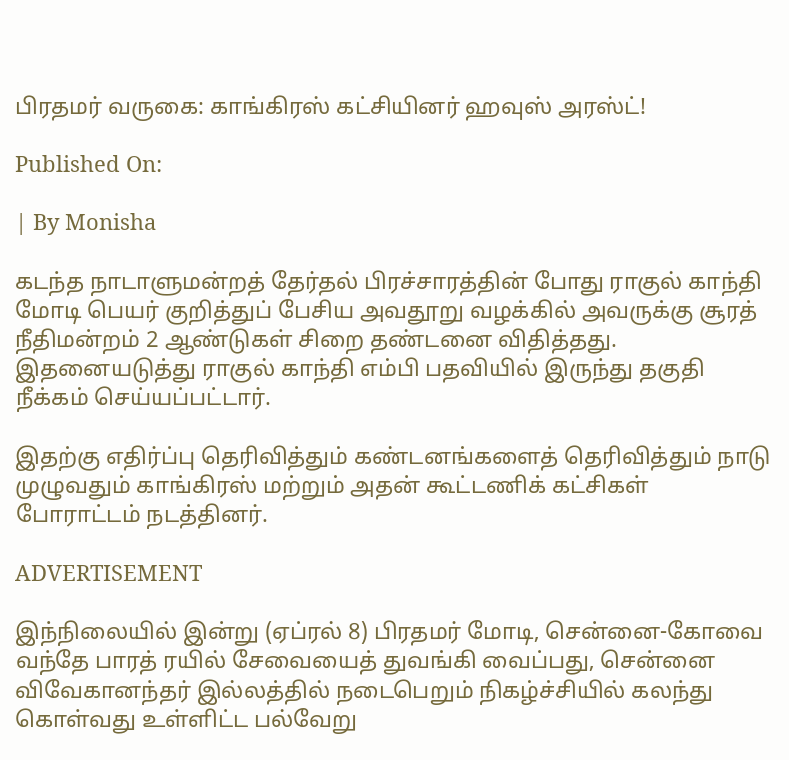பிரதமர் வருகை: காங்கிரஸ் கட்சியினர் ஹவுஸ் அரஸ்ட்!

Published On:

| By Monisha

கடந்த நாடாளுமன்றத் தேர்தல் பிரச்சாரத்தின் போது ராகுல் காந்தி மோடி பெயர் குறித்துப் பேசிய அவதூறு வழக்கில் அவருக்கு சூரத் நீதிமன்றம் 2 ஆண்டுகள் சிறை தண்டனை விதித்தது. இதனையடுத்து ராகுல் காந்தி எம்பி பதவியில் இருந்து தகுதி நீக்கம் செய்யப்பட்டார்.

இதற்கு எதிர்ப்பு தெரிவித்தும் கண்டனங்களைத் தெரிவித்தும் நாடு முழுவதும் காங்கிரஸ் மற்றும் அதன் கூட்டணிக் கட்சிகள் போராட்டம் நடத்தினர்.

ADVERTISEMENT

இந்நிலையில் இன்று (ஏப்ரல் 8) பிரதமர் மோடி, சென்னை-கோவை வந்தே பாரத் ரயில் சேவையைத் துவங்கி வைப்பது, சென்னை விவேகானந்தர் இல்லத்தில் நடைபெறும் நிகழ்ச்சியில் கலந்து கொள்வது உள்ளிட்ட பல்வேறு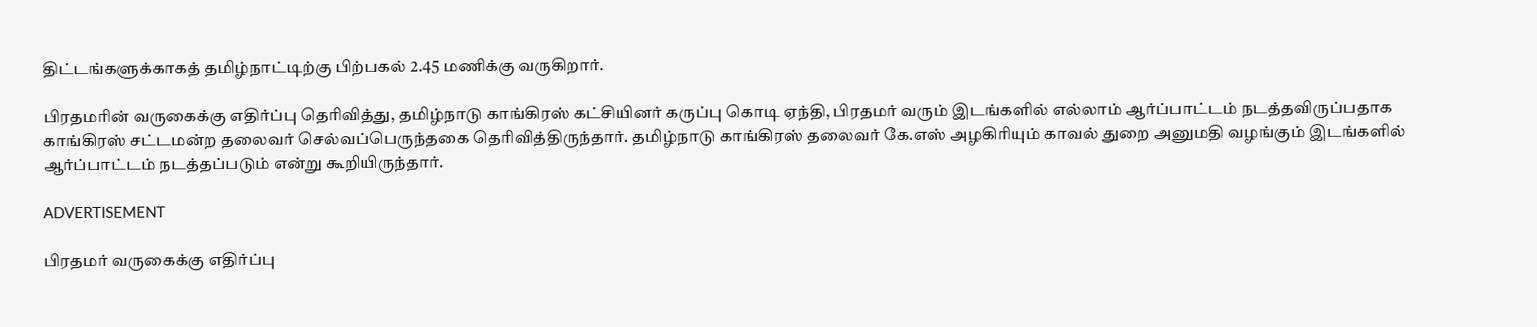திட்டங்களுக்காகத் தமிழ்நாட்டிற்கு பிற்பகல் 2.45 மணிக்கு வருகிறார்.

பிரதமரின் வருகைக்கு எதிர்ப்பு தெரிவித்து, தமிழ்நாடு காங்கிரஸ் கட்சியினர் கருப்பு கொடி ஏந்தி, பிரதமர் வரும் இடங்களில் எல்லாம் ஆர்ப்பாட்டம் நடத்தவிருப்பதாக காங்கிரஸ் சட்டமன்ற தலைவர் செல்வப்பெருந்தகை தெரிவித்திருந்தார். தமிழ்நாடு காங்கிரஸ் தலைவர் கே.எஸ் அழகிரியும் காவல் துறை அனுமதி வழங்கும் இடங்களில் ஆர்ப்பாட்டம் நடத்தப்படும் என்று கூறியிருந்தார்.

ADVERTISEMENT

பிரதமர் வருகைக்கு எதிர்ப்பு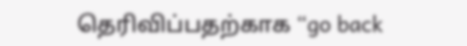தெரிவிப்பதற்காக “go back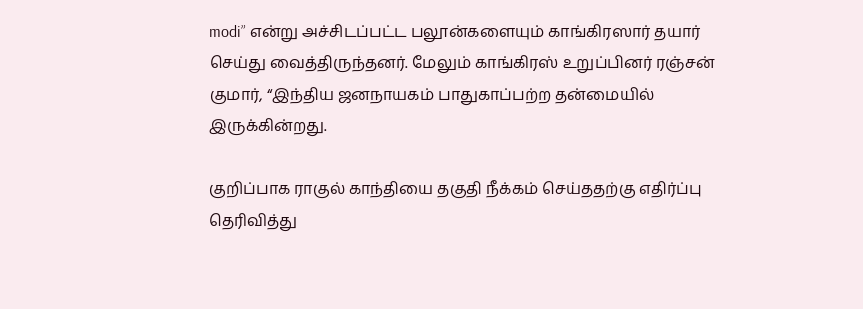modi” என்று அச்சிடப்பட்ட பலூன்களையும் காங்கிரஸார் தயார் செய்து வைத்திருந்தனர். மேலும் காங்கிரஸ் உறுப்பினர் ரஞ்சன் குமார், “இந்திய ஜனநாயகம் பாதுகாப்பற்ற தன்மையில் இருக்கின்றது.

குறிப்பாக ராகுல் காந்தியை தகுதி நீக்கம் செய்ததற்கு எதிர்ப்பு தெரிவித்து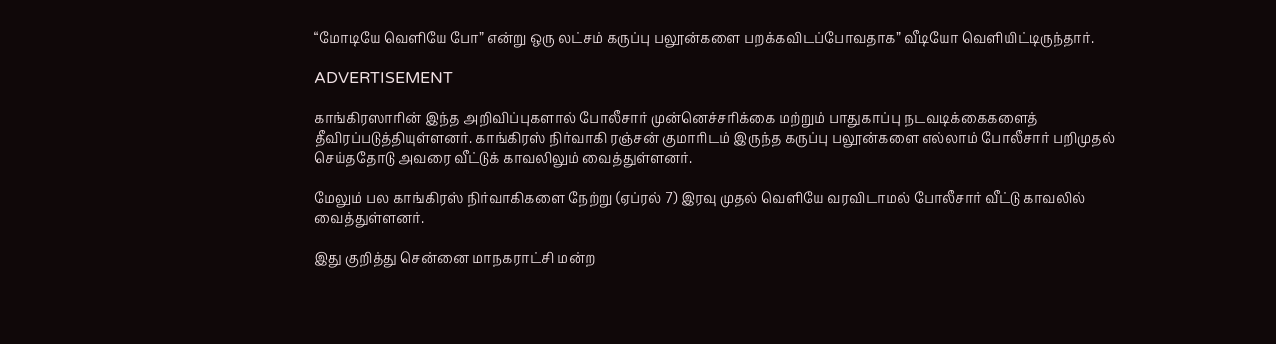“மோடியே வெளியே போ” என்று ஒரு லட்சம் கருப்பு பலூன்களை பறக்கவிடப்போவதாக” வீடியோ வெளியிட்டிருந்தார்.

ADVERTISEMENT

காங்கிரஸாரின் இந்த அறிவிப்புகளால் போலீசார் முன்னெச்சரிக்கை மற்றும் பாதுகாப்பு நடவடிக்கைகளைத் தீவிரப்படுத்தியுள்ளனர். காங்கிரஸ் நிர்வாகி ரஞ்சன் குமாரிடம் இருந்த கருப்பு பலூன்களை எல்லாம் போலீசார் பறிமுதல் செய்ததோடு அவரை வீட்டுக் காவலிலும் வைத்துள்ளனர்.

மேலும் பல காங்கிரஸ் நிர்வாகிகளை நேற்று (ஏப்ரல் 7) இரவு முதல் வெளியே வரவிடாமல் போலீசார் வீட்டு காவலில் வைத்துள்ளனர்.

இது குறித்து சென்னை மாநகராட்சி மன்ற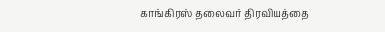காங்கிரஸ் தலைவர் திரவியத்தை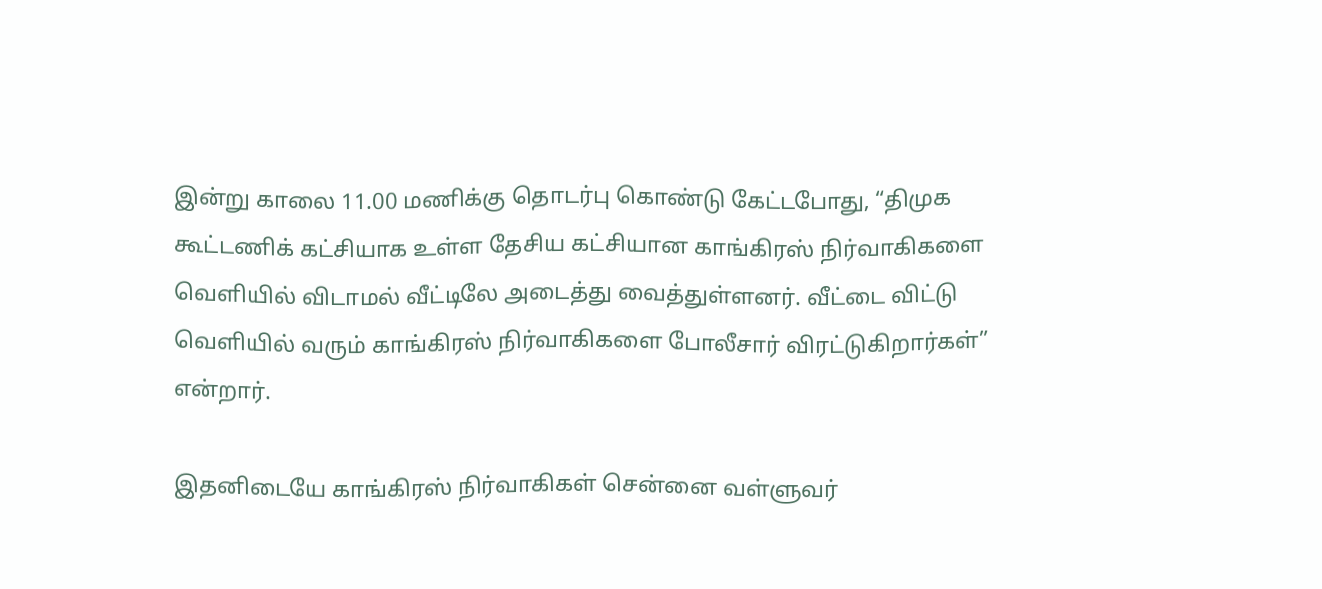இன்று காலை 11.00 மணிக்கு தொடர்பு கொண்டு கேட்டபோது, “திமுக கூட்டணிக் கட்சியாக உள்ள தேசிய கட்சியான காங்கிரஸ் நிர்வாகிகளை வெளியில் விடாமல் வீட்டிலே அடைத்து வைத்துள்ளனர். வீட்டை விட்டு வெளியில் வரும் காங்கிரஸ் நிர்வாகிகளை போலீசார் விரட்டுகிறார்கள்” என்றார்.

இதனிடையே காங்கிரஸ் நிர்வாகிகள் சென்னை வள்ளுவர்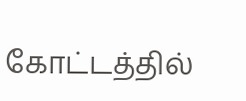கோட்டத்தில்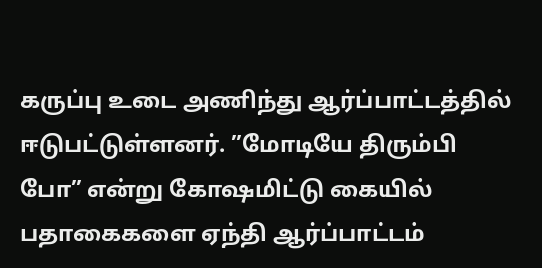கருப்பு உடை அணிந்து ஆர்ப்பாட்டத்தில் ஈடுபட்டுள்ளனர். ”மோடியே திரும்பி போ” என்று கோஷமிட்டு கையில் பதாகைகளை ஏந்தி ஆர்ப்பாட்டம்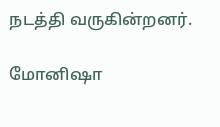நடத்தி வருகின்றனர்.

மோனிஷா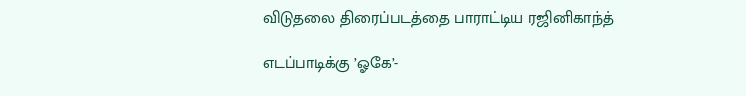விடுதலை திரைப்படத்தை பாராட்டிய ரஜினிகாந்த்

எடப்பாடிக்கு ’ஓகே’-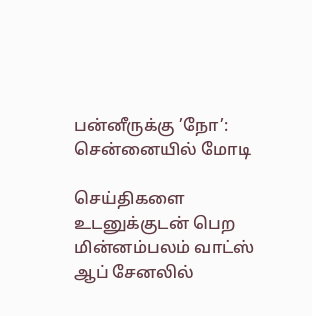பன்னீருக்கு ’நோ’: சென்னையில் மோடி

செய்திகளை உடனுக்குடன் பெற மின்னம்பலம் வாட்ஸ் ஆப் சேனலில்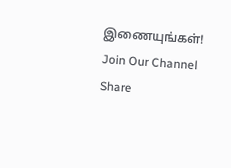இணையுங்கள்!
Join Our Channel
Share